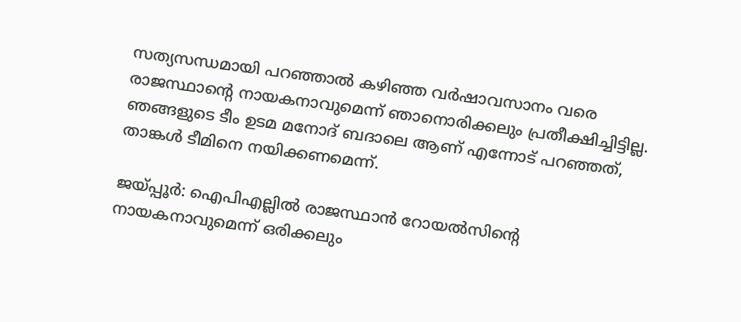സത്യസന്ധമായി പറഞ്ഞാല്‍ കഴിഞ്ഞ വര്‍ഷാവസാനം വരെ രാജസ്ഥാന്‍റെ നായകനാവുമെന്ന് ഞാനൊരിക്കലും പ്രതീക്ഷിച്ചിട്ടില്ല. ഞങ്ങളുടെ ടീം ഉടമ മനോദ് ബദാലെ ആണ് എന്നോട് പറഞ്ഞത്, താങ്കള്‍ ടീമിനെ നയിക്കണമെന്ന്.

ജയ്പ്പൂര്‍: ഐപിഎല്ലില്‍ രാജസ്ഥാന്‍ റോയല്‍സിന്‍റെ നായകനാവുമെന്ന് ഒരിക്കലും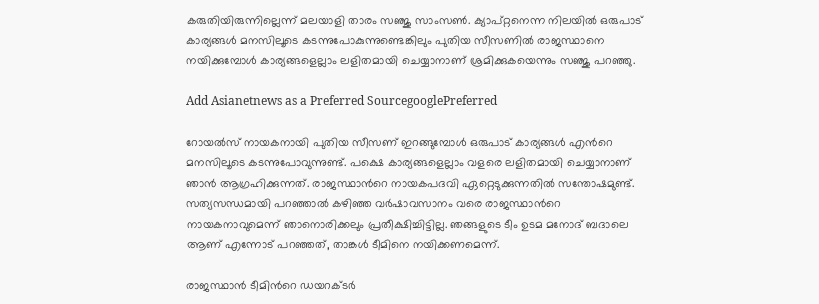കരുതിയിരുന്നില്ലെന്ന് മലയാളി താരം സഞ്ജു സാംസണ്‍. ക്യാപ്റ്റനെന്ന നിലയില്‍ ഒരുപാട് കാര്യങ്ങള്‍ മനസിലൂടെ കടന്നുപോകുന്നുണ്ടെങ്കിലും പുതിയ സീസണില്‍ രാജസ്ഥാനെ നയിക്കുമ്പോള്‍ കാര്യങ്ങളെല്ലാം ലളിതമായി ചെയ്യാനാണ് ശ്രമിക്കുകയെന്നും സഞ്ജു പറഞ്ഞു.

Add Asianetnews as a Preferred SourcegooglePreferred

റോയല്‍സ് നായകനായി പുതിയ സീസണ് ഇറങ്ങുമ്പോള്‍ ഒരുപാട് കാര്യങ്ങള്‍ എന്‍റെ മനസിലൂടെ കടന്നുപോവുന്നുണ്ട്. പക്ഷെ കാര്യങ്ങളെല്ലാം വളരെ ലളിതമായി ചെയ്യാനാണ് ഞാന്‍ ആഗ്രഹിക്കുന്നത്. രാജസ്ഥാന്‍റെ നായകപദവി ഏറ്റെടുക്കുന്നതില്‍ സന്തോഷമുണ്ട്. സത്യസന്ധമായി പറഞ്ഞാല്‍ കഴിഞ്ഞ വര്‍ഷാവസാനം വരെ രാജസ്ഥാന്‍റെ നായകനാവുമെന്ന് ഞാനൊരിക്കലും പ്രതീക്ഷിച്ചിട്ടില്ല. ഞങ്ങളുടെ ടീം ഉടമ മനോദ് ബദാലെ ആണ് എന്നോട് പറഞ്ഞത്, താങ്കള്‍ ടീമിനെ നയിക്കണമെന്ന്.

രാജസ്ഥാന്‍ ടീമിന്‍റെ ഡയറക്ടര്‍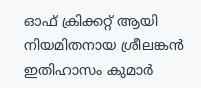ഓഫ് ക്രിക്കറ്റ് ആയി നിയമിതനായ ശ്രീലങ്കന്‍ ഇതിഹാസം കുമാര്‍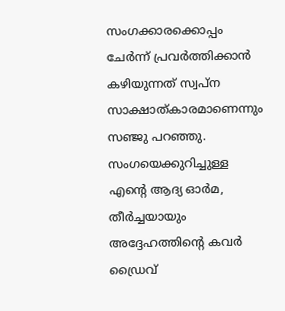സംഗക്കാരക്കൊപ്പം ചേര്‍ന്ന് പ്രവര്‍ത്തിക്കാന്‍ കഴിയുന്നത് സ്വപ്ന സാക്ഷാത്കാരമാണെന്നും സഞ്ജു പറഞ്ഞു. സംഗയെക്കുറിച്ചുള്ള എന്‍റെ ആദ്യ ഓര്‍മ, തീര്‍ച്ചയായും അദ്ദേഹത്തിന്‍റെ കവര്‍ ഡ്രൈവ്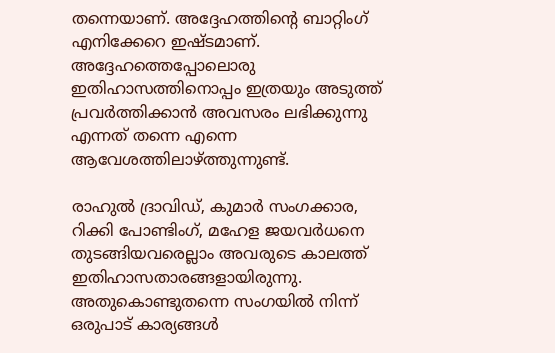തന്നെയാണ്. അദ്ദേഹത്തിന്‍റെ ബാറ്റിംഗ് എനിക്കേറെ ഇഷ്ടമാണ്. അദ്ദേഹത്തെപ്പോലൊരു ഇതിഹാസത്തിനൊപ്പം ഇത്രയും അടുത്ത് പ്രവര്‍ത്തിക്കാന്‍ അവസരം ലഭിക്കുന്നു എന്നത് തന്നെ എന്നെ ആവേശത്തിലാഴ്ത്തുന്നുണ്ട്.

രാഹുല്‍ ദ്രാവിഡ്, കുമാര്‍ സംഗക്കാര, റിക്കി പോണ്ടിംഗ്, മഹേള ജയവര്‍ധനെ തുടങ്ങിയവരെല്ലാം അവരുടെ കാലത്ത് ഇതിഹാസതാരങ്ങളായിരുന്നു. അതുകൊണ്ടുതന്നെ സംഗയില്‍ നിന്ന് ഒരുപാട് കാര്യങ്ങള്‍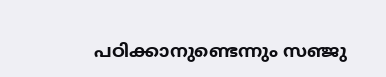പഠിക്കാനുണ്ടെന്നും സ‍ഞ്ജു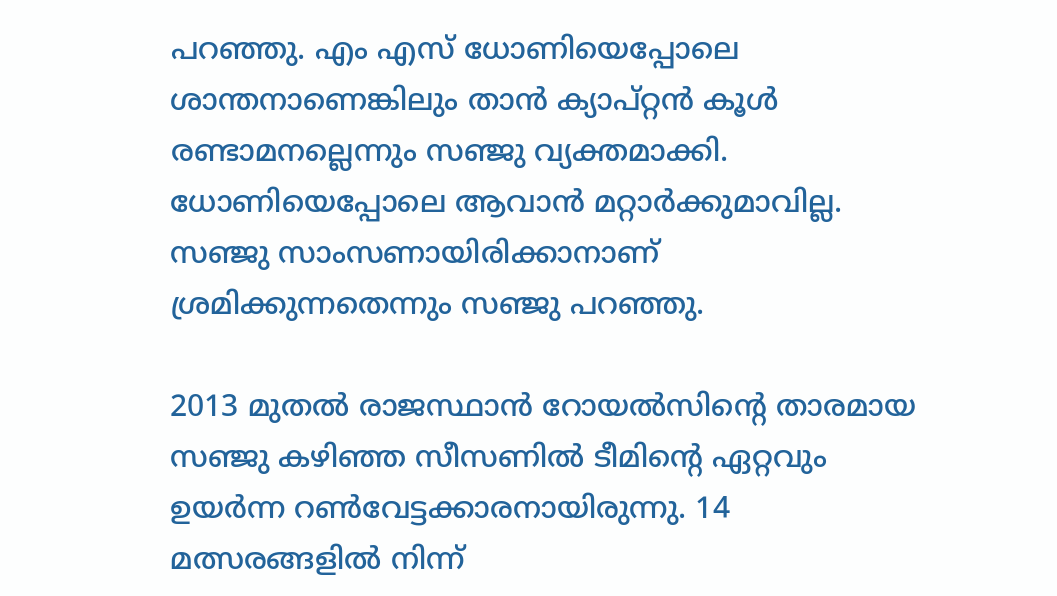പറഞ്ഞു. എം എസ് ധോണിയെപ്പോലെ ശാന്തനാണെങ്കിലും താന്‍ ക്യാപ്റ്റന്‍ കൂള്‍ രണ്ടാമനല്ലെന്നും സഞ്ജു വ്യക്തമാക്കി. ധോണിയെപ്പോലെ ആവാന്‍ മറ്റാര്‍ക്കുമാവില്ല. സഞ്ജു സാംസണായിരിക്കാനാണ് ശ്രമിക്കുന്നതെന്നും സ‍ഞ്ജു പറഞ്ഞു.

2013 മുതല്‍ രാജസ്ഥാന്‍ റോയല്‍സിന്‍റെ താരമായ സഞ്ജു കഴിഞ്ഞ സീസണില്‍ ടീമിന്‍റെ ഏറ്റവും ഉയര്‍ന്ന റണ്‍വേട്ടക്കാരനായിരുന്നു. 14 മത്സരങ്ങളില്‍ നിന്ന്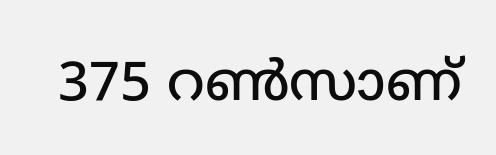375 റണ്‍സാണ്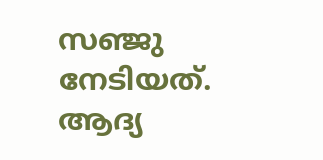സഞ്ജു നേടിയത്. ആദ്യ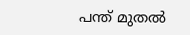പന്ത് മുതല്‍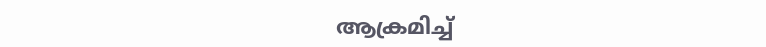ആക്രമിച്ച്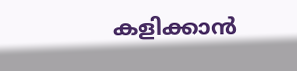കളിക്കാന്‍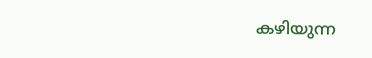കഴിയുന്ന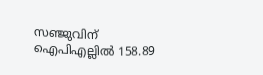സഞ്ജുവിന് ഐപിഎല്ലില്‍ 158.89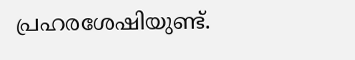പ്രഹരശേഷിയുണ്ട്.